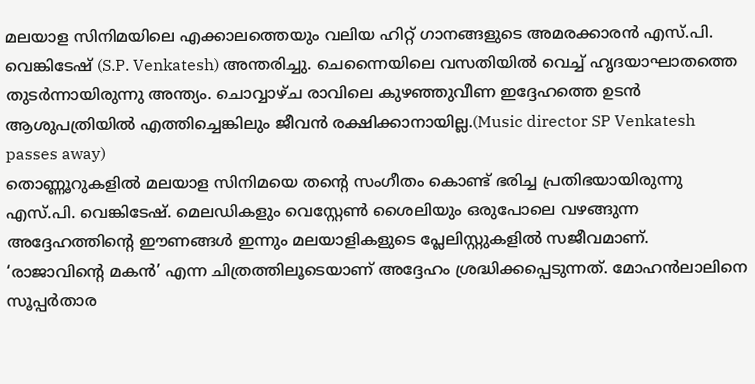മലയാള സിനിമയിലെ എക്കാലത്തെയും വലിയ ഹിറ്റ് ഗാനങ്ങളുടെ അമരക്കാരൻ എസ്.പി. വെങ്കിടേഷ് (S.P. Venkatesh) അന്തരിച്ചു. ചെന്നൈയിലെ വസതിയിൽ വെച്ച് ഹൃദയാഘാതത്തെ തുടർന്നായിരുന്നു അന്ത്യം. ചൊവ്വാഴ്ച രാവിലെ കുഴഞ്ഞുവീണ ഇദ്ദേഹത്തെ ഉടൻ ആശുപത്രിയിൽ എത്തിച്ചെങ്കിലും ജീവൻ രക്ഷിക്കാനായില്ല.(Music director SP Venkatesh passes away)
തൊണ്ണൂറുകളിൽ മലയാള സിനിമയെ തന്റെ സംഗീതം കൊണ്ട് ഭരിച്ച പ്രതിഭയായിരുന്നു എസ്.പി. വെങ്കിടേഷ്. മെലഡികളും വെസ്റ്റേൺ ശൈലിയും ഒരുപോലെ വഴങ്ങുന്ന അദ്ദേഹത്തിന്റെ ഈണങ്ങൾ ഇന്നും മലയാളികളുടെ പ്ലേലിസ്റ്റുകളിൽ സജീവമാണ്.
‘രാജാവിന്റെ മകൻ’ എന്ന ചിത്രത്തിലൂടെയാണ് അദ്ദേഹം ശ്രദ്ധിക്കപ്പെടുന്നത്. മോഹൻലാലിനെ സൂപ്പർതാര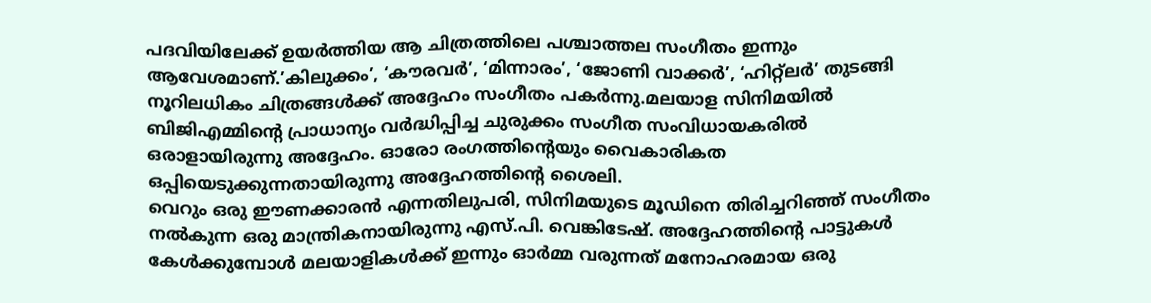പദവിയിലേക്ക് ഉയർത്തിയ ആ ചിത്രത്തിലെ പശ്ചാത്തല സംഗീതം ഇന്നും ആവേശമാണ്.’കിലുക്കം’, ‘കൗരവർ’, ‘മിന്നാരം’, ‘ജോണി വാക്കർ’, ‘ഹിറ്റ്ലർ’ തുടങ്ങി നൂറിലധികം ചിത്രങ്ങൾക്ക് അദ്ദേഹം സംഗീതം പകർന്നു.മലയാള സിനിമയിൽ ബിജിഎമ്മിന്റെ പ്രാധാന്യം വർദ്ധിപ്പിച്ച ചുരുക്കം സംഗീത സംവിധായകരിൽ ഒരാളായിരുന്നു അദ്ദേഹം. ഓരോ രംഗത്തിന്റെയും വൈകാരികത ഒപ്പിയെടുക്കുന്നതായിരുന്നു അദ്ദേഹത്തിന്റെ ശൈലി.
വെറും ഒരു ഈണക്കാരൻ എന്നതിലുപരി, സിനിമയുടെ മൂഡിനെ തിരിച്ചറിഞ്ഞ് സംഗീതം നൽകുന്ന ഒരു മാന്ത്രികനായിരുന്നു എസ്.പി. വെങ്കിടേഷ്. അദ്ദേഹത്തിന്റെ പാട്ടുകൾ കേൾക്കുമ്പോൾ മലയാളികൾക്ക് ഇന്നും ഓർമ്മ വരുന്നത് മനോഹരമായ ഒരു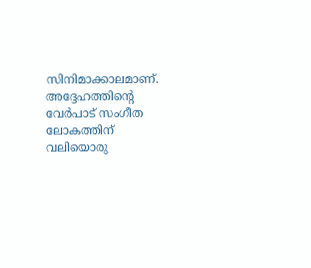സിനിമാക്കാലമാണ്. അദ്ദേഹത്തിന്റെ വേർപാട് സംഗീത ലോകത്തിന് വലിയൊരു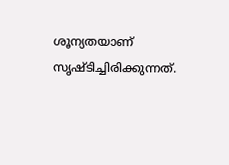ശൂന്യതയാണ് സൃഷ്ടിച്ചിരിക്കുന്നത്.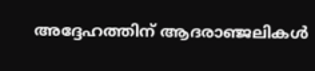അദ്ദേഹത്തിന് ആദരാഞ്ജലികൾ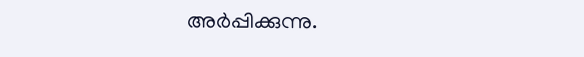അർപ്പിക്കുന്നു.